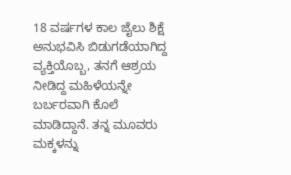18 ವರ್ಷಗಳ ಕಾಲ ಜೈಲು ಶಿಕ್ಷೆ ಅನುಭವಿಸಿ ಬಿಡುಗಡೆಯಾಗಿದ್ದ ವ್ಯಕ್ತಿಯೊಬ್ಬ, ತನಗೆ ಆಶ್ರಯ ನೀಡಿದ್ದ ಮಹಿಳೆಯನ್ನೇ ಬರ್ಬರವಾಗಿ ಕೊಲೆ ಮಾಡಿದ್ದಾನೆ. ತನ್ನ ಮೂವರು ಮಕ್ಕಳನ್ನು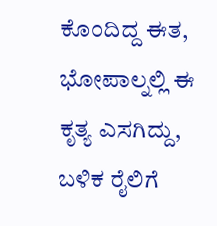ಕೊಂದಿದ್ದ ಈತ, ಭೋಪಾಲ್ನಲ್ಲಿ ಈ ಕೃತ್ಯ ಎಸಗಿದ್ದು, ಬಳಿಕ ರೈಲಿಗೆ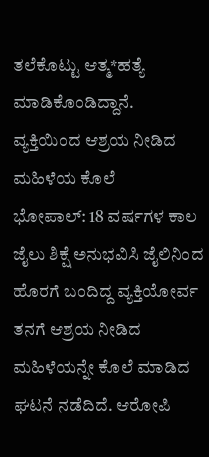ತಲೆಕೊಟ್ಟು ಆತ್ಮ*ಹತ್ಯೆ ಮಾಡಿಕೊಂಡಿದ್ದಾನೆ.
ವ್ಯಕ್ತಿಯಿಂದ ಆಶ್ರಯ ನೀಡಿದ ಮಹಿಳೆಯ ಕೊಲೆ
ಭೋಪಾಲ್: 18 ವರ್ಷಗಳ ಕಾಲ ಜೈಲು ಶಿಕ್ಷೆ ಅನುಭವಿಸಿ ಜೈಲಿನಿಂದ ಹೊರಗೆ ಬಂದಿದ್ದ ವ್ಯಕ್ತಿಯೋರ್ವ ತನಗೆ ಆಶ್ರಯ ನೀಡಿದ ಮಹಿಳೆಯನ್ನೇ ಕೊಲೆ ಮಾಡಿದ ಘಟನೆ ನಡೆದಿದೆ. ಆರೋಪಿ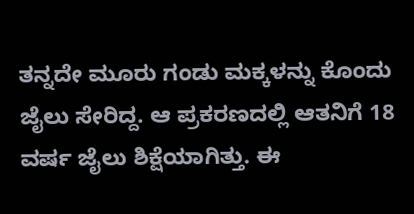ತನ್ನದೇ ಮೂರು ಗಂಡು ಮಕ್ಕಳನ್ನು ಕೊಂದು ಜೈಲು ಸೇರಿದ್ದ. ಆ ಪ್ರಕರಣದಲ್ಲಿ ಆತನಿಗೆ 18 ವರ್ಷ ಜೈಲು ಶಿಕ್ಷೆಯಾಗಿತ್ತು. ಈ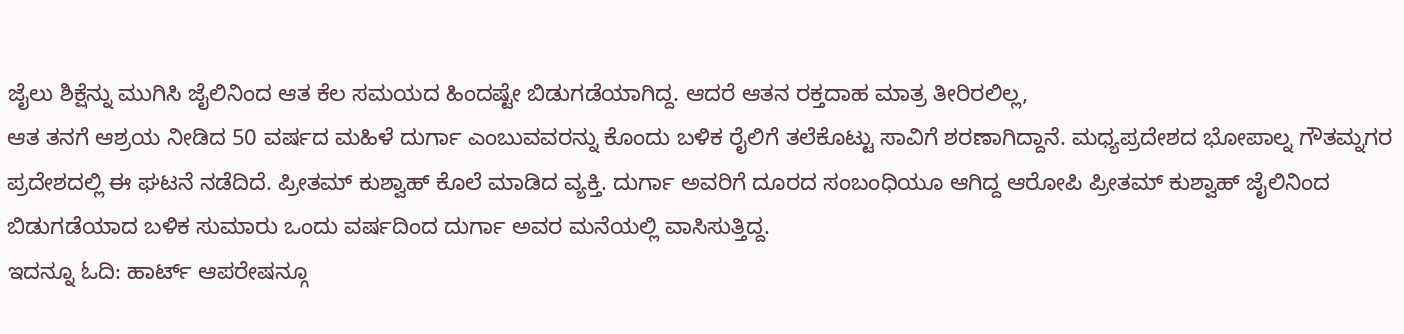ಜೈಲು ಶಿಕ್ಷೆನ್ನು ಮುಗಿಸಿ ಜೈಲಿನಿಂದ ಆತ ಕೆಲ ಸಮಯದ ಹಿಂದಷ್ಟೇ ಬಿಡುಗಡೆಯಾಗಿದ್ದ. ಆದರೆ ಆತನ ರಕ್ತದಾಹ ಮಾತ್ರ ತೀರಿರಲಿಲ್ಲ,
ಆತ ತನಗೆ ಆಶ್ರಯ ನೀಡಿದ 50 ವರ್ಷದ ಮಹಿಳೆ ದುರ್ಗಾ ಎಂಬುವವರನ್ನು ಕೊಂದು ಬಳಿಕ ರೈಲಿಗೆ ತಲೆಕೊಟ್ಟು ಸಾವಿಗೆ ಶರಣಾಗಿದ್ದಾನೆ. ಮಧ್ಯಪ್ರದೇಶದ ಭೋಪಾಲ್ನ ಗೌತಮ್ನಗರ ಪ್ರದೇಶದಲ್ಲಿ ಈ ಘಟನೆ ನಡೆದಿದೆ. ಪ್ರೀತಮ್ ಕುಶ್ವಾಹ್ ಕೊಲೆ ಮಾಡಿದ ವ್ಯಕ್ತಿ. ದುರ್ಗಾ ಅವರಿಗೆ ದೂರದ ಸಂಬಂಧಿಯೂ ಆಗಿದ್ದ ಆರೋಪಿ ಪ್ರೀತಮ್ ಕುಶ್ವಾಹ್ ಜೈಲಿನಿಂದ ಬಿಡುಗಡೆಯಾದ ಬಳಿಕ ಸುಮಾರು ಒಂದು ವರ್ಷದಿಂದ ದುರ್ಗಾ ಅವರ ಮನೆಯಲ್ಲಿ ವಾಸಿಸುತ್ತಿದ್ದ.
ಇದನ್ನೂ ಓದಿ: ಹಾರ್ಟ್ ಆಪರೇಷನ್ಗೂ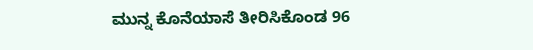ಮುನ್ನ ಕೊನೆಯಾಸೆ ತೀರಿಸಿಕೊಂಡ 96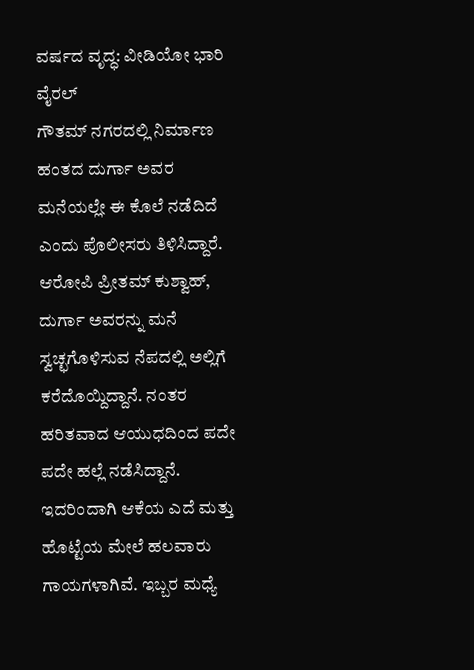ವರ್ಷದ ವೃದ್ಧ: ವೀಡಿಯೋ ಭಾರಿ ವೈರಲ್
ಗೌತಮ್ ನಗರದಲ್ಲಿ ನಿರ್ಮಾಣ ಹಂತದ ದುರ್ಗಾ ಅವರ ಮನೆಯಲ್ಲೇ ಈ ಕೊಲೆ ನಡೆದಿದೆ ಎಂದು ಪೊಲೀಸರು ತಿಳಿಸಿದ್ದಾರೆ. ಆರೋಪಿ ಪ್ರೀತಮ್ ಕುಶ್ವಾಹ್, ದುರ್ಗಾ ಅವರನ್ನು ಮನೆ ಸ್ವಚ್ಛಗೊಳಿಸುವ ನೆಪದಲ್ಲಿ ಅಲ್ಲಿಗೆ ಕರೆದೊಯ್ದಿದ್ದಾನೆ. ನಂತರ ಹರಿತವಾದ ಆಯುಧದಿಂದ ಪದೇ ಪದೇ ಹಲ್ಲೆ ನಡೆಸಿದ್ದಾನೆ. ಇದರಿಂದಾಗಿ ಆಕೆಯ ಎದೆ ಮತ್ತು ಹೊಟ್ಟೆಯ ಮೇಲೆ ಹಲವಾರು ಗಾಯಗಳಾಗಿವೆ. ಇಬ್ಬರ ಮಧ್ಯೆ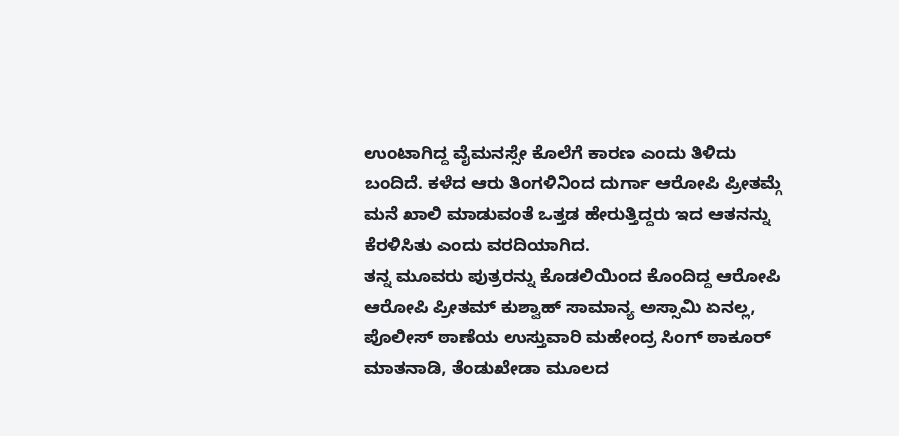ಉಂಟಾಗಿದ್ದ ವೈಮನಸ್ಸೇ ಕೊಲೆಗೆ ಕಾರಣ ಎಂದು ತಿಳಿದು ಬಂದಿದೆ. ಕಳೆದ ಆರು ತಿಂಗಳಿನಿಂದ ದುರ್ಗಾ ಆರೋಪಿ ಪ್ರೀತಮ್ಗೆ ಮನೆ ಖಾಲಿ ಮಾಡುವಂತೆ ಒತ್ತಡ ಹೇರುತ್ತಿದ್ದರು ಇದ ಆತನನ್ನು ಕೆರಳಿಸಿತು ಎಂದು ವರದಿಯಾಗಿದ.
ತನ್ನ ಮೂವರು ಪುತ್ರರನ್ನು ಕೊಡಲಿಯಿಂದ ಕೊಂದಿದ್ದ ಆರೋಪಿ
ಆರೋಪಿ ಪ್ರೀತಮ್ ಕುಶ್ವಾಹ್ ಸಾಮಾನ್ಯ ಅಸ್ಸಾಮಿ ಏನಲ್ಲ, ಪೊಲೀಸ್ ಠಾಣೆಯ ಉಸ್ತುವಾರಿ ಮಹೇಂದ್ರ ಸಿಂಗ್ ಠಾಕೂರ್ ಮಾತನಾಡಿ, ತೆಂಡುಖೇಡಾ ಮೂಲದ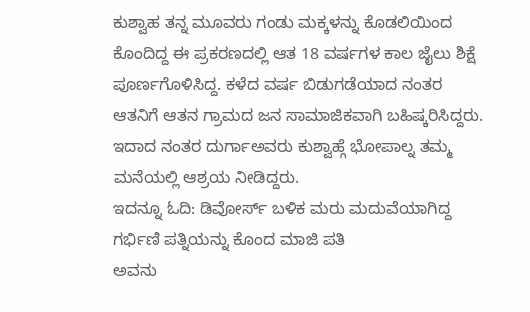ಕುಶ್ವಾಹ ತನ್ನ ಮೂವರು ಗಂಡು ಮಕ್ಕಳನ್ನು ಕೊಡಲಿಯಿಂದ ಕೊಂದಿದ್ದ ಈ ಪ್ರಕರಣದಲ್ಲಿ ಆತ 18 ವರ್ಷಗಳ ಕಾಲ ಜೈಲು ಶಿಕ್ಷೆ ಪೂರ್ಣಗೊಳಿಸಿದ್ದ. ಕಳೆದ ವರ್ಷ ಬಿಡುಗಡೆಯಾದ ನಂತರ ಆತನಿಗೆ ಆತನ ಗ್ರಾಮದ ಜನ ಸಾಮಾಜಿಕವಾಗಿ ಬಹಿಷ್ಕರಿಸಿದ್ದರು. ಇದಾದ ನಂತರ ದುರ್ಗಾಅವರು ಕುಶ್ವಾಹ್ಗೆ ಭೋಪಾಲ್ನ ತಮ್ಮ ಮನೆಯಲ್ಲಿ ಆಶ್ರಯ ನೀಡಿದ್ದರು.
ಇದನ್ನೂ ಓದಿ: ಡಿವೋರ್ಸ್ ಬಳಿಕ ಮರು ಮದುವೆಯಾಗಿದ್ದ ಗರ್ಭಿಣಿ ಪತ್ನಿಯನ್ನು ಕೊಂದ ಮಾಜಿ ಪತಿ
ಅವನು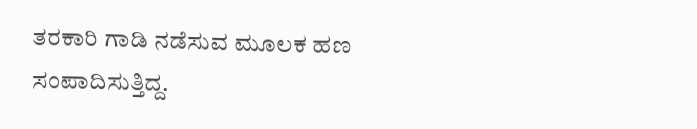ತರಕಾರಿ ಗಾಡಿ ನಡೆಸುವ ಮೂಲಕ ಹಣ ಸಂಪಾದಿಸುತ್ತಿದ್ದ.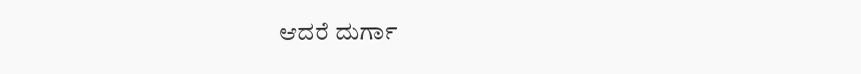ಆದರೆ ದುರ್ಗಾ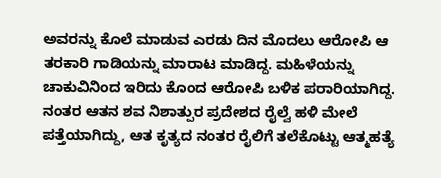ಅವರನ್ನು ಕೊಲೆ ಮಾಡುವ ಎರಡು ದಿನ ಮೊದಲು ಆರೋಪಿ ಆ ತರಕಾರಿ ಗಾಡಿಯನ್ನು ಮಾರಾಟ ಮಾಡಿದ್ದ. ಮಹಿಳೆಯನ್ನು ಚಾಕುವಿನಿಂದ ಇರಿದು ಕೊಂದ ಆರೋಪಿ ಬಳಿಕ ಪರಾರಿಯಾಗಿದ್ದ. ನಂತರ ಆತನ ಶವ ನಿಶಾತ್ಪುರ ಪ್ರದೇಶದ ರೈಲ್ವೆ ಹಳಿ ಮೇಲೆ ಪತ್ತೆಯಾಗಿದ್ದು, ಆತ ಕೃತ್ಯದ ನಂತರ ರೈಲಿಗೆ ತಲೆಕೊಟ್ಟು ಆತ್ಮಹತ್ಯೆ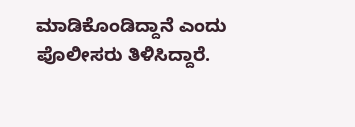ಮಾಡಿಕೊಂಡಿದ್ದಾನೆ ಎಂದು ಪೊಲೀಸರು ತಿಳಿಸಿದ್ದಾರೆ.